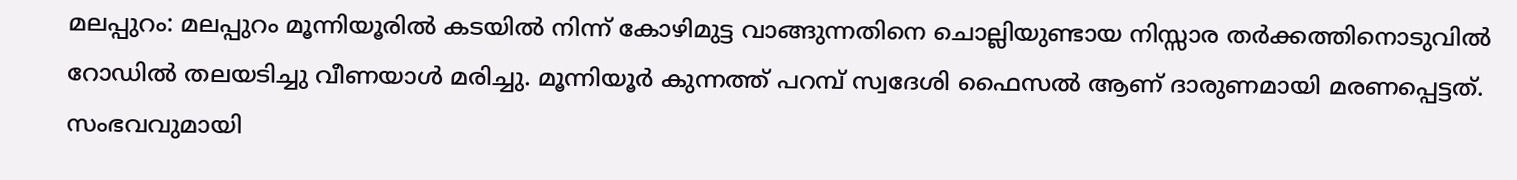മലപ്പുറം: മലപ്പുറം മൂന്നിയൂരിൽ കടയിൽ നിന്ന് കോഴിമുട്ട വാങ്ങുന്നതിനെ ചൊല്ലിയുണ്ടായ നിസ്സാര തർക്കത്തിനൊടുവിൽ റോഡിൽ തലയടിച്ചു വീണയാൾ മരിച്ചു. മൂന്നിയൂർ കുന്നത്ത് പറമ്പ് സ്വദേശി ഫൈസൽ ആണ് ദാരുണമായി മരണപ്പെട്ടത്. സംഭവവുമായി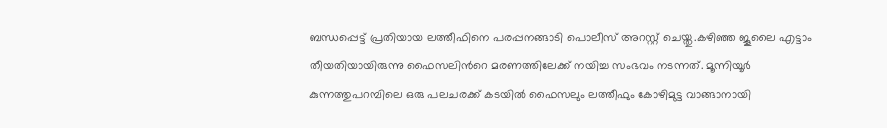ബന്ധപ്പെട്ട് പ്രതിയായ ലത്തീഫിനെ പരപ്പനങ്ങാടി പൊലീസ് അറസ്റ്റ് ചെയ്തു.കഴിഞ്ഞ ജൂലൈ എട്ടാം തീയതിയായിരുന്നു ഫൈസലിൻറെ മരണത്തിലേക്ക് നയിച്ച സംഭവം നടന്നത്. മൂന്നിയൂർ കുന്നത്തുപറമ്പിലെ ഒരു പലചരക്ക് കടയിൽ ഫൈസലും ലത്തീഫും കോഴിമുട്ട വാങ്ങാനായി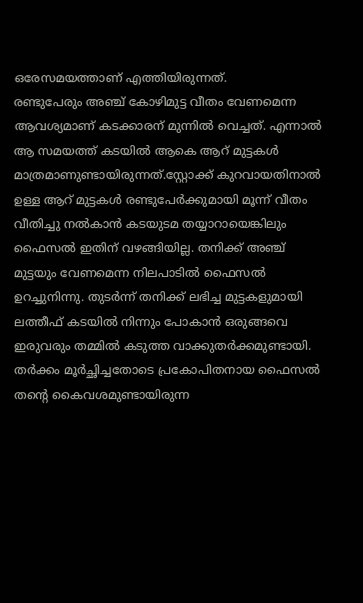ഒരേസമയത്താണ് എത്തിയിരുന്നത്.
രണ്ടുപേരും അഞ്ച് കോഴിമുട്ട വീതം വേണമെന്ന ആവശ്യമാണ് കടക്കാരന് മുന്നിൽ വെച്ചത്. എന്നാൽ ആ സമയത്ത് കടയിൽ ആകെ ആറ് മുട്ടകൾ മാത്രമാണുണ്ടായിരുന്നത്.സ്റ്റോക്ക് കുറവായതിനാൽ ഉള്ള ആറ് മുട്ടകൾ രണ്ടുപേർക്കുമായി മൂന്ന് വീതം വീതിച്ചു നൽകാൻ കടയുടമ തയ്യാറായെങ്കിലും ഫൈസൽ ഇതിന് വഴങ്ങിയില്ല. തനിക്ക് അഞ്ച് മുട്ടയും വേണമെന്ന നിലപാടിൽ ഫൈസൽ ഉറച്ചുനിന്നു. തുടർന്ന് തനിക്ക് ലഭിച്ച മുട്ടകളുമായി ലത്തീഫ് കടയിൽ നിന്നും പോകാൻ ഒരുങ്ങവെ ഇരുവരും തമ്മിൽ കടുത്ത വാക്കുതർക്കമുണ്ടായി. തർക്കം മൂർച്ഛിച്ചതോടെ പ്രകോപിതനായ ഫൈസൽ തന്റെ കൈവശമുണ്ടായിരുന്ന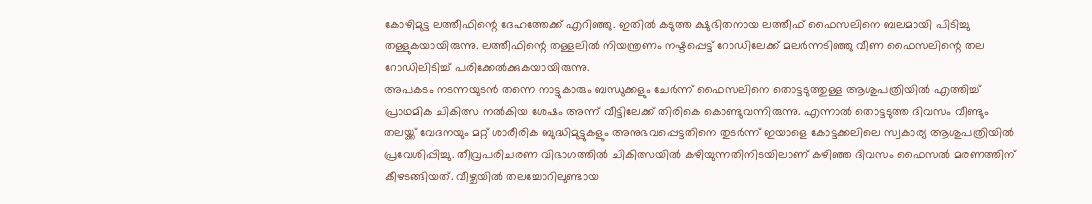കോഴിമുട്ട ലത്തീഫിന്റെ ദേഹത്തേക്ക് എറിഞ്ഞു. ഇതിൽ കടുത്ത ക്ഷുഭിതനായ ലത്തീഫ് ഫൈസലിനെ ബലമായി പിടിച്ചു തള്ളുകയായിരുന്നു. ലത്തീഫിന്റെ തള്ളലിൽ നിയന്ത്രണം നഷ്ടപ്പെട്ട് റോഡിലേക്ക് മലർന്നടിഞ്ഞു വീണ ഫൈസലിന്റെ തല റോഡിലിടിച്ച് പരിക്കേൽക്കുകയായിരുന്നു.
അപകടം നടന്നയുടൻ തന്നെ നാട്ടുകാരും ബന്ധുക്കളും ചേർന്ന് ഫൈസലിനെ തൊട്ടടുത്തുള്ള ആശുപത്രിയിൽ എത്തിച്ച് പ്രാഥമിക ചികിത്സ നൽകിയ ശേഷം അന്ന് വീട്ടിലേക്ക് തിരികെ കൊണ്ടുവന്നിരുന്നു. എന്നാൽ തൊട്ടടുത്ത ദിവസം വീണ്ടും തലയ്ക്ക് വേദനയും മറ്റ് ശാരീരിക ബുദ്ധിമുട്ടുകളും അനുഭവപ്പെട്ടതിനെ തുടർന്ന് ഇയാളെ കോട്ടക്കലിലെ സ്വകാര്യ ആശുപത്രിയിൽ പ്രവേശിപ്പിച്ചു. തീവ്രപരിചരണ വിഭാഗത്തിൽ ചികിത്സയിൽ കഴിയുന്നതിനിടയിലാണ് കഴിഞ്ഞ ദിവസം ഫൈസൽ മരണത്തിന് കീഴടങ്ങിയത്. വീഴ്ചയിൽ തലച്ചോറിലുണ്ടായ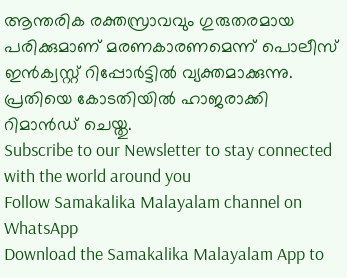ആന്തരിക രക്തസ്രാവവും ഗുരുതരമായ പരിക്കുമാണ് മരണകാരണമെന്ന് പൊലീസ് ഇൻക്വസ്റ്റ് റിപ്പോർട്ടിൽ വ്യക്തമാക്കുന്നു. പ്രതിയെ കോടതിയിൽ ഹാജരാക്കി റിമാൻഡ് ചെയ്തു.
Subscribe to our Newsletter to stay connected with the world around you
Follow Samakalika Malayalam channel on WhatsApp
Download the Samakalika Malayalam App to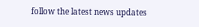follow the latest news updates